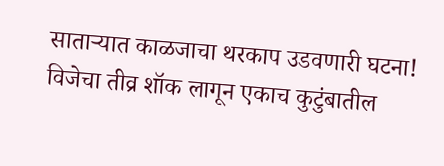साताऱ्यात काळजाचा थरकाप उडवणारी घटना! विजेचा तीव्र शॉक लागून एकाच कुटुंबातील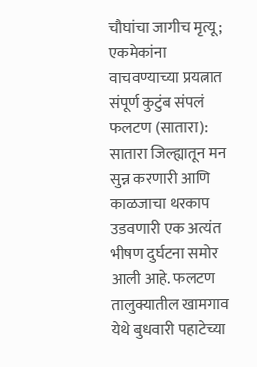चौघांचा जागीच मृत्यू; एकमेकांना वाचवण्याच्या प्रयत्नात संपूर्ण कुटुंब संपलं
फलटण (सातारा): सातारा जिल्ह्यातून मन सुन्न करणारी आणि काळजाचा थरकाप उडवणारी एक अत्यंत भीषण दुर्घटना समोर आली आहे. फलटण तालुक्यातील खामगाव येथे बुधवारी पहाटेच्या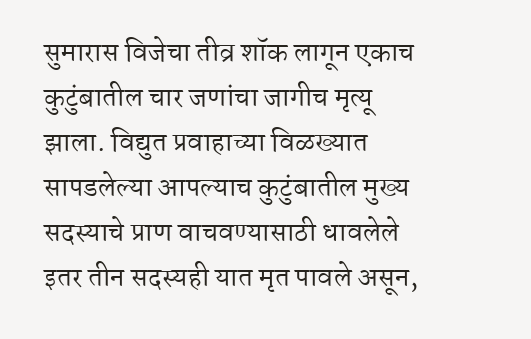सुमारास विजेचा तीव्र शॉक लागून एकाच कुटुंबातील चार जणांचा जागीच मृत्यू झाला. विद्युत प्रवाहाच्या विळख्यात सापडलेल्या आपल्याच कुटुंबातील मुख्य सदस्याचे प्राण वाचवण्यासाठी धावलेले इतर तीन सदस्यही यात मृत पावले असून,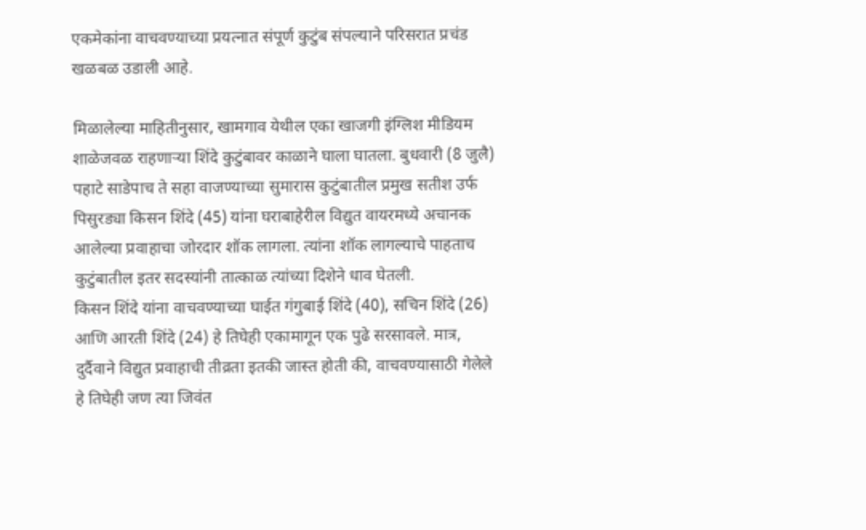एकमेकांना वाचवण्याच्या प्रयत्नात संपूर्ण कुटुंब संपल्याने परिसरात प्रचंड खळबळ उडाली आहे.

मिळालेल्या माहितीनुसार, खामगाव येथील एका खाजगी इंग्लिश मीडियम शाळेजवळ राहणाऱ्या शिंदे कुटुंबावर काळाने घाला घातला. बुधवारी (8 जुलै) पहाटे साडेपाच ते सहा वाजण्याच्या सुमारास कुटुंबातील प्रमुख सतीश उर्फ पिसुरड्या किसन शिंदे (45) यांना घराबाहेरील विद्युत वायरमध्ये अचानक आलेल्या प्रवाहाचा जोरदार शॉक लागला. त्यांना शॉक लागल्याचे पाहताच कुटुंबातील इतर सदस्यांनी तात्काळ त्यांच्या दिशेने धाव घेतली.
किसन शिंदे यांना वाचवण्याच्या घाईत गंगुबाई शिंदे (40), सचिन शिंदे (26) आणि आरती शिंदे (24) हे तिघेही एकामागून एक पुढे सरसावले. मात्र, दुर्दैवाने विद्युत प्रवाहाची तीव्रता इतकी जास्त होती की, वाचवण्यासाठी गेलेले हे तिघेही जण त्या जिवंत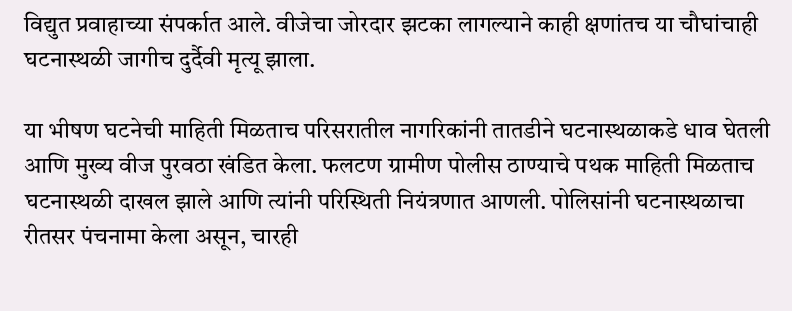विद्युत प्रवाहाच्या संपर्कात आले. वीजेचा जोरदार झटका लागल्याने काही क्षणांतच या चौघांचाही घटनास्थळी जागीच दुर्दैवी मृत्यू झाला.

या भीषण घटनेची माहिती मिळताच परिसरातील नागरिकांनी तातडीने घटनास्थळाकडे धाव घेतली आणि मुख्य वीज पुरवठा खंडित केला. फलटण ग्रामीण पोलीस ठाण्याचे पथक माहिती मिळताच घटनास्थळी दाखल झाले आणि त्यांनी परिस्थिती नियंत्रणात आणली. पोलिसांनी घटनास्थळाचा रीतसर पंचनामा केला असून, चारही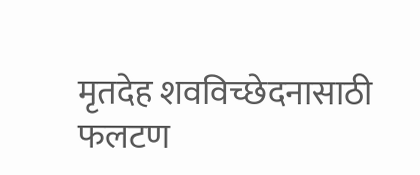मृतदेह शवविच्छेदनासाठी फलटण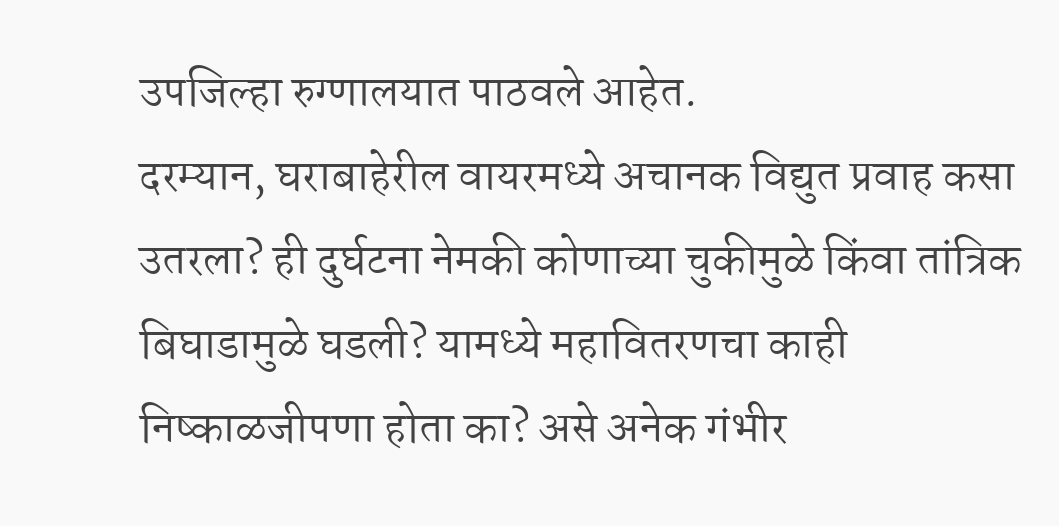उपजिल्हा रुग्णालयात पाठवले आहेत.
दरम्यान, घराबाहेरील वायरमध्ये अचानक विद्युत प्रवाह कसा उतरला? ही दुर्घटना नेमकी कोणाच्या चुकीमुळे किंवा तांत्रिक बिघाडामुळे घडली? यामध्ये महावितरणचा काही निष्काळजीपणा होता का? असे अनेक गंभीर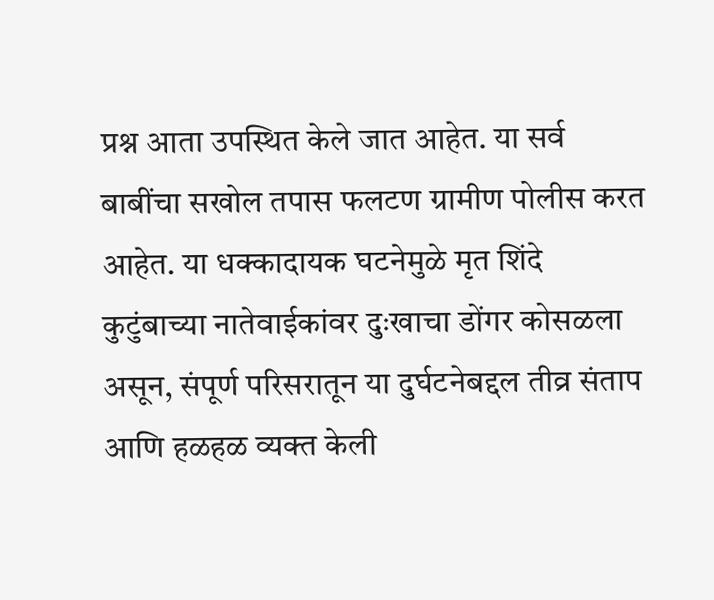प्रश्न आता उपस्थित केले जात आहेत. या सर्व बाबींचा सखोल तपास फलटण ग्रामीण पोलीस करत आहेत. या धक्कादायक घटनेमुळे मृत शिंदे कुटुंबाच्या नातेवाईकांवर दुःखाचा डोंगर कोसळला असून, संपूर्ण परिसरातून या दुर्घटनेबद्दल तीव्र संताप आणि हळहळ व्यक्त केली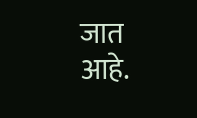जात आहे.